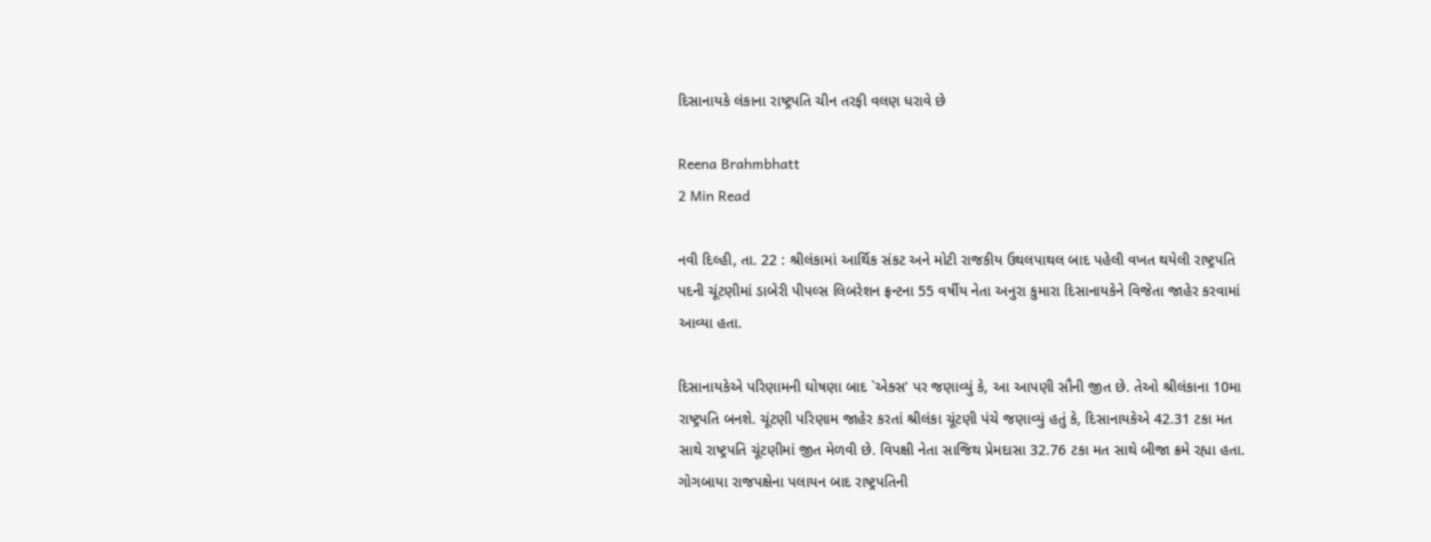દિસાનાયકે લંકાના રાષ્ટ્રપતિ ચીન તરફી વલણ ધરાવે છે

Reena Brahmbhatt
2 Min Read

નવી દિલ્હી, તા. 22 : શ્રીલંકામાં આર્થિક સંકટ અને મોટી રાજકીય ઉથલપાથલ બાદ પહેલી વખત થયેલી રાષ્ટ્રપતિ પદની ચૂંટણીમાં ડાબેરી પીપલ્સ લિબરેશન ફ્રન્ટના 55 વર્ષીય નેતા અનુરા કુમારા દિસાનાયકેને વિજેતા જાહેર કરવામાં આવ્યા હતા.

દિસાનાયકેએ પરિણામની ઘોષણા બાદ `એક્સ’ પર જણાવ્યું કે, આ આપણી સૌની જીત છે. તેઓ શ્રીલંકાના 10મા રાષ્ટ્રપતિ બનશે. ચૂંટણી પરિણામ જાહેર કરતાં શ્રીલંકા ચૂંટણી પંચે જણાવ્યું હતું કે, દિસાનાયકેએ 42.31 ટકા મત સાથે રાષ્ટ્રપતિ ચૂંટણીમાં જીત મેળવી છે. વિપક્ષી નેતા સાજિથ પ્રેમદાસા 32.76 ટકા મત સાથે બીજા ક્રમે રહ્યા હતા. ગોગબાયા રાજપક્ષેના પલાયન બાદ રાષ્ટ્રપતિની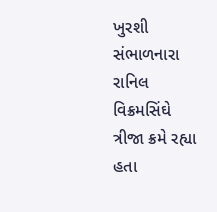ખુરશી સંભાળનારા રાનિલ વિક્રમસિંઘે ત્રીજા ક્રમે રહ્યા હતા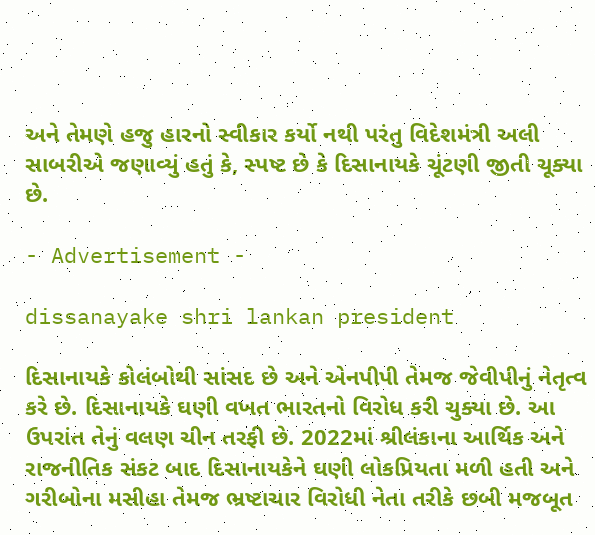અને તેમણે હજુ હારનો સ્વીકાર કર્યો નથી પરંતુ વિદેશમંત્રી અલી સાબરીએ જણાવ્યું હતું કે, સ્પષ્ટ છે કે દિસાનાયકે ચૂંટણી જીતી ચૂક્યા છે.

- Advertisement -

dissanayake shri lankan president

દિસાનાયકે કોલંબોથી સાંસદ છે અને એનપીપી તેમજ જેવીપીનું નેતૃત્વ કરે છે. દિસાનાયકે ઘણી વખત ભારતનો વિરોધ કરી ચુક્યા છે. આ ઉપરાંત તેનું વલણ ચીન તરફી છે. 2022માં શ્રીલંકાના આર્થિક અને રાજનીતિક સંકટ બાદ દિસાનાયકેને ઘણી લોકપ્રિયતા મળી હતી અને ગરીબોના મસીહા તેમજ ભ્રષ્ટાચાર વિરોધી નેતા તરીકે છબી મજબૂત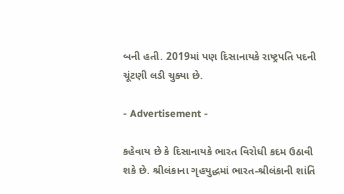બની હતી. 2019માં પણ દિસાનાયકે રાષ્ટ્રપતિ પદની ચૂંટણી લડી ચુક્યા છે.

- Advertisement -

કહેવાય છે કે દિસાનાયકે ભારત વિરોધી કદમ ઉઠાવી શકે છે. શ્રીલંકાના ગૃહયુદ્ધમાં ભારત-શ્રીલંકાની શાંતિ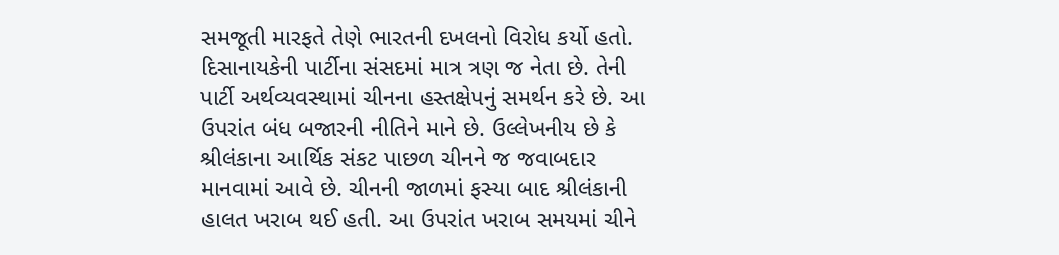સમજૂતી મારફતે તેણે ભારતની દખલનો વિરોધ કર્યો હતો. દિસાનાયકેની પાર્ટીના સંસદમાં માત્ર ત્રણ જ નેતા છે. તેની પાર્ટી અર્થવ્યવસ્થામાં ચીનના હસ્તક્ષેપનું સમર્થન કરે છે. આ ઉપરાંત બંધ બજારની નીતિને માને છે. ઉલ્લેખનીય છે કે શ્રીલંકાના આર્થિક સંકટ પાછળ ચીનને જ જવાબદાર માનવામાં આવે છે. ચીનની જાળમાં ફસ્યા બાદ શ્રીલંકાની હાલત ખરાબ થઈ હતી. આ ઉપરાંત ખરાબ સમયમાં ચીને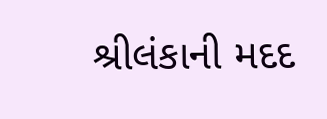શ્રીલંકાની મદદ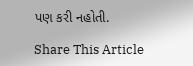પણ કરી નહોતી.

Share This Article